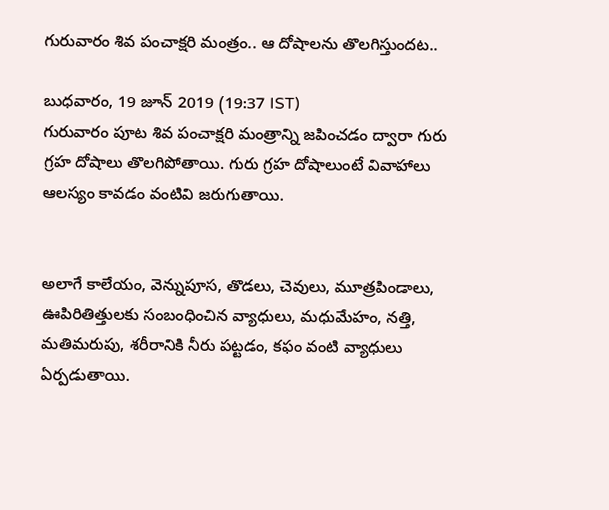గురువారం శివ పంచాక్షరి మంత్రం.. ఆ దోషాలను తొలగిస్తుందట..

బుధవారం, 19 జూన్ 2019 (19:37 IST)
గురువారం పూట శివ పంచాక్షరి మంత్రాన్ని జపించడం ద్వారా గురు గ్రహ దోషాలు తొలగిపోతాయి. గురు గ్రహ దోషాలుంటే వివాహాలు ఆలస్యం కావడం వంటివి జరుగుతాయి.


అలాగే కాలేయం, వెన్నుపూస, తొడలు, చెవులు, మూత్రపిండాలు, ఊపిరితిత్తులకు సంబంధించిన వ్యాధులు, మధుమేహం, నత్తి, మతిమరుపు, శరీరానికి నీరు పట్టడం, కఫం వంటి వ్యాధులు ఏర్పడుతాయి.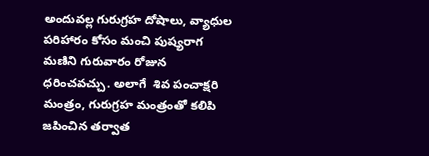అందువల్ల గురుగ్రహ దోషాలు, వ్యాధుల పరిహారం కోసం మంచి పుష్యరాగ మణిని గురువారం రోజున ధరించవచ్చు. అలాగే  శివ పంచాక్షరి మంత్రం, గురుగ్రహ మంత్రంతో కలిపి జపించిన తర్వాత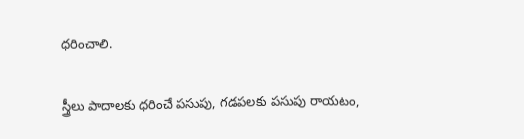ధరించాలి.

స్త్రీలు పాదాలకు ధరించే పసుపు, గడపలకు పసుపు రాయటం,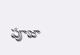పూజా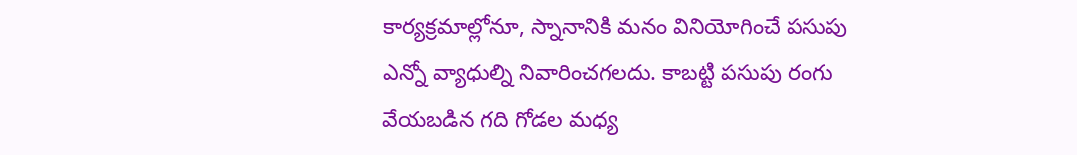కార్యక్రమాల్లోనూ, స్నానానికి మనం వినియోగించే పసుపు ఎన్నో వ్యాధుల్ని నివారించగలదు. కాబట్టి పసుపు రంగు వేయబడిన గది గోడల మధ్య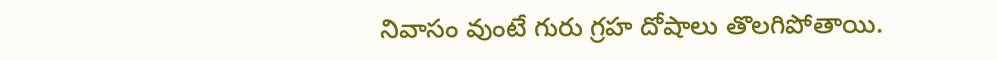నివాసం వుంటే గురు గ్రహ దోషాలు తొలగిపోతాయి.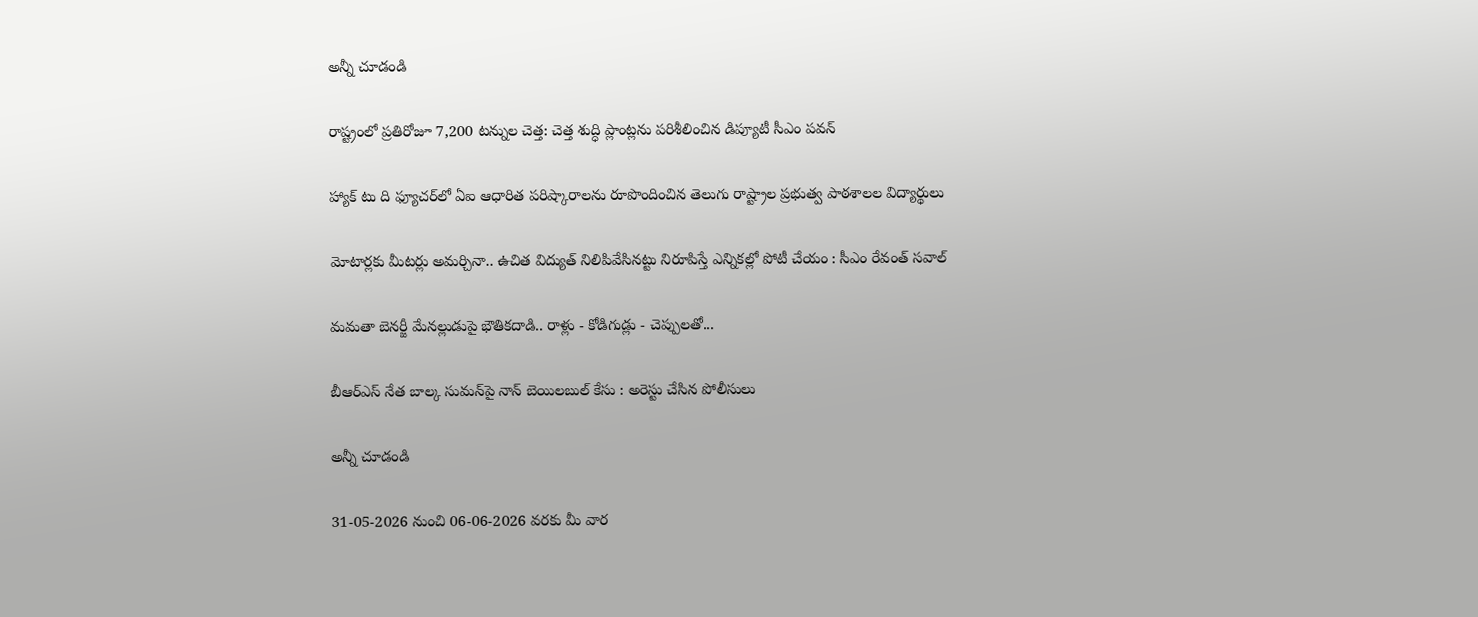అన్నీ చూడండి

రాష్ట్రంలో ప్రతిరోజూ 7,200 టన్నుల చెత్త: చెత్త శుద్ధి ప్లాంట్లను పరిశీలించిన డిప్యూటీ సీఎం పవన్

హ్యాక్ టు ది ఫ్యూచర్‌లో ఏఐ ఆధారిత పరిష్కారాలను రూపొందించిన తెలుగు రాష్ట్రాల ప్రభుత్వ పాఠశాలల విద్యార్థులు

మోటార్లకు మీటర్లు అమర్చినా.. ఉచిత విద్యుత్ నిలిపివేసినట్టు నిరూపిస్తే ఎన్నికల్లో పోటీ చేయం : సీఎం రేవంత్ సవాల్

మమతా బెనర్జీ మేనల్లుడుపై భౌతికదాడి.. రాళ్లు - కోడిగుడ్లు - చెప్పులతో...

బీఆర్ఎస్ నేత బాల్క సుమన్‌పై నాన్ బెయిలబుల్ కేసు : అరెస్టు చేసిన పోలీసులు

అన్నీ చూడండి

31-05-2026 నుంచి 06-06-2026 వరకు మీ వార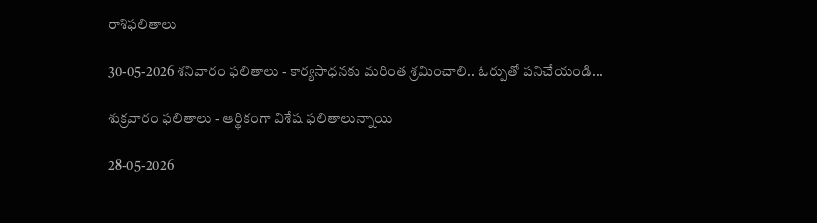రాశిఫలితాలు

30-05-2026 శనివారం ఫలితాలు - కార్యసాధనకు మరింత శ్రమించాలి.. ఓర్పుతో పనిచేయండి...

శుక్రవారం ఫలితాలు - ఆర్థికంగా విశేష ఫలితాలున్నాయి

28-05-2026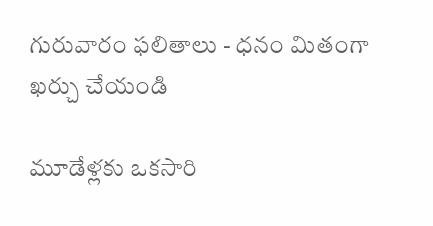గురువారం ఫలితాలు - ధనం మితంగా ఖర్చు చేయండి

మూడేళ్లకు ఒకసారి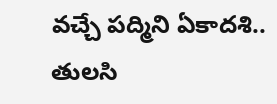వచ్చే పద్మిని ఏకాదశి.. తులసి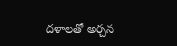దళాలతో అర్చన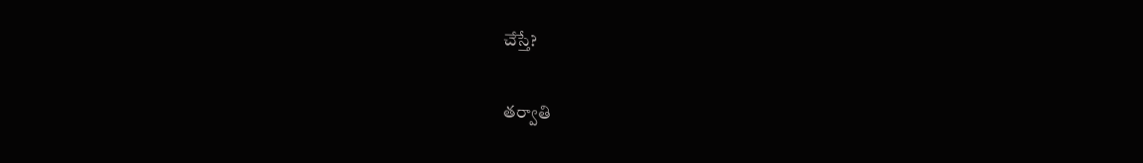చేస్తే?

తర్వాతి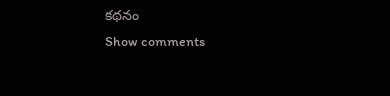కథనం
Show comments